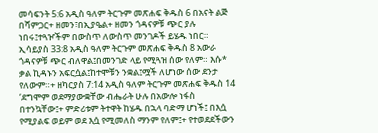መሳፍንት 5:6 አዲስ ዓለም ትርጉም መጽሐፍ ቅዱስ 6 በአናት ልጅ በሻምጋር+ ዘመን፣በኢያዔል+ ዘመን ጎዳናዎቹ ጭር ያሉ ነበሩ፤ተጓዦችም በውስጥ ለውስጥ መንገዶች ይሄዱ ነበር። ኢሳይያስ 33:8 አዲስ ዓለም ትርጉም መጽሐፍ ቅዱስ 8 አውራ ጎዳናዎቹ ጭር ብለዋል፤በመንገድ ላይ የሚጓዝ ሰው የለም። እሱ* ቃል ኪዳኑን አፍርሷል፤ከተሞቹን ንቋል፤ሟች ለሆነው ሰው ደንታ የለውም።+ ዘካርያስ 7:14 አዲስ ዓለም ትርጉም መጽሐፍ ቅዱስ 14 ‘ደግሞም ወደማያውቋቸው ብሔራት ሁሉ በአውሎ ነፋስ በተንኳቸው፤+ ምድሪቱም ትተዋት ከሄዱ በኋላ ባድማ ሆነች፤ በእሷ የሚያልፍ ወይም ወደ እሷ የሚመለስ ማንም የለም፤+ የተወደደችውን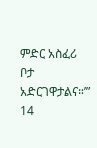ምድር አስፈሪ ቦታ አድርገዋታልና።’”
14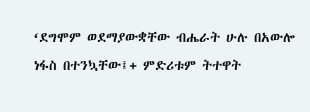‘ደግሞም ወደማያውቋቸው ብሔራት ሁሉ በአውሎ ነፋስ በተንኳቸው፤+ ምድሪቱም ትተዋት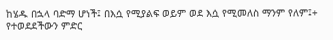ከሄዱ በኋላ ባድማ ሆነች፤ በእሷ የሚያልፍ ወይም ወደ እሷ የሚመለስ ማንም የለም፤+ የተወደደችውን ምድር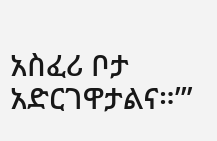አስፈሪ ቦታ አድርገዋታልና።’”